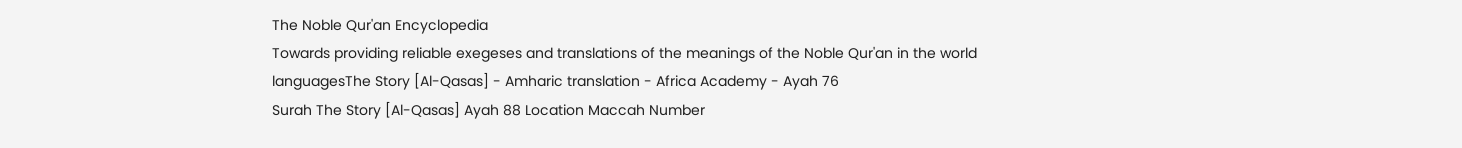The Noble Qur'an Encyclopedia
Towards providing reliable exegeses and translations of the meanings of the Noble Qur'an in the world languagesThe Story [Al-Qasas] - Amharic translation - Africa Academy - Ayah 76
Surah The Story [Al-Qasas] Ayah 88 Location Maccah Number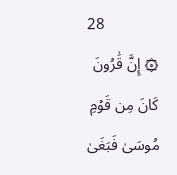28
۞ إِنَّ قَٰرُونَ كَانَ مِن قَوۡمِ مُوسَىٰ فَبَغَىٰ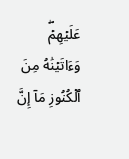عَلَيۡهِمۡۖ وَءَاتَيۡنَٰهُ مِنَ ٱلۡكُنُوزِ مَآ إِنَّ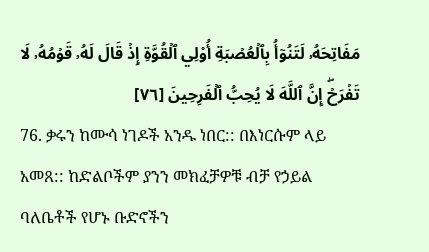مَفَاتِحَهُۥ لَتَنُوٓأُ بِٱلۡعُصۡبَةِ أُوْلِي ٱلۡقُوَّةِ إِذۡ قَالَ لَهُۥ قَوۡمُهُۥ لَا تَفۡرَحۡۖ إِنَّ ٱللَّهَ لَا يُحِبُّ ٱلۡفَرِحِينَ [٧٦]
76. ቃሩን ከሙሳ ነገዶች አንዱ ነበር:: በእነርሱም ላይ አመጸ:: ከድልቦችም ያንን መክፈቻዎቹ ብቻ የኃይል ባለቤቶች የሆኑ ቡድኖችን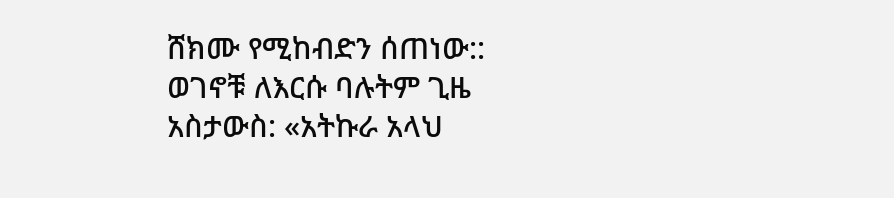ሸክሙ የሚከብድን ሰጠነው:: ወገኖቹ ለእርሱ ባሉትም ጊዜ አስታውስ: «አትኩራ አላህ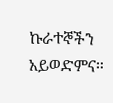ኩራተኞችን አይወድምና።